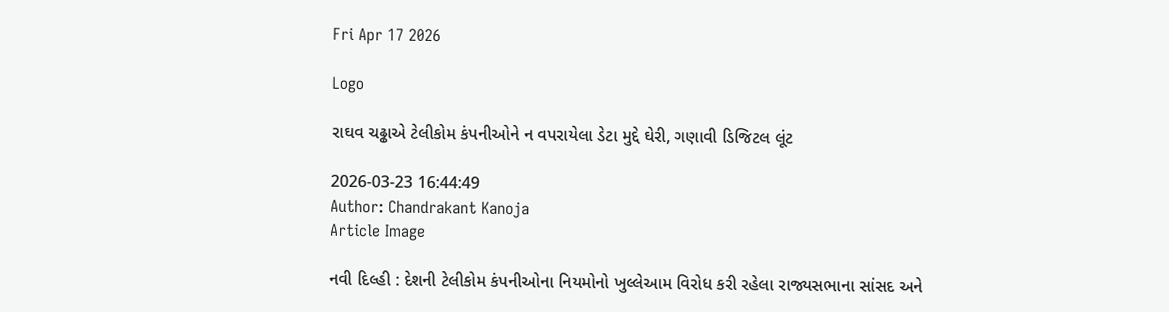Fri Apr 17 2026

Logo

રાઘવ ચઢ્ઢાએ ટેલીકોમ કંપનીઓને ન વપરાયેલા ડેટા મુદ્દે ઘેરી, ગણાવી ડિજિટલ લૂંટ

2026-03-23 16:44:49
Author: Chandrakant Kanoja
Article Image

નવી દિલ્હી : દેશની ટેલીકોમ કંપનીઓના નિયમોનો ખુલ્લેઆમ વિરોધ કરી રહેલા રાજ્યસભાના સાંસદ અને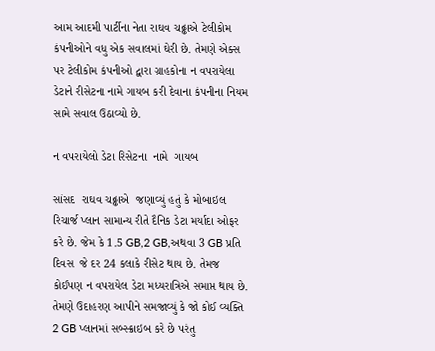આમ આદમી પાર્ટીના નેતા રાઘવ ચઢ્ઢાએ ટેલીકોમ કંપનીઓને વધુ એક સવાલમાં ઘેરી છે. તેમણે એક્સ પર ટેલીકોમ કંપનીઓ દ્વારા ગ્રાહકોના ન વપરાયેલા ડેટાને રીસેટના નામે ગાયબ કરી દેવાના કંપનીના નિયમ સામે સવાલ ઉઠાવ્યો છે.

ન વપરાયેલો ડેટા રિસેટના  નામે  ગાયબ

સાંસદ  રાઘવ ચઢ્ઢાએ  જણાવ્યું હતું કે મોબાઇલ રિચાર્જ પ્લાન સામાન્ય રીતે દૈનિક ડેટા મર્યાદા ઓફર કરે છે. જેમ કે 1.5 GB,2 GB,અથવા 3 GB પ્રતિ દિવસ  જે દર 24 કલાકે રીસેટ થાય છે. તેમજ કોઈપણ ન વપરાયેલ ડેટા મધ્યરાત્રિએ સમાપ્ત થાય છે. તેમણે ઉદાહરણ આપીને સમજાવ્યું કે જો કોઈ વ્યક્તિ 2 GB પ્લાનમાં સબ્સ્ક્રાઇબ કરે છે પરંતુ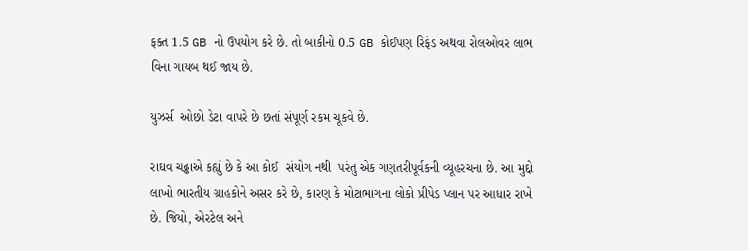ફક્ત 1.5 GB નો ઉપયોગ કરે છે. તો બાકીનો 0.5 GB કોઈપણ રિફંડ અથવા રોલઓવર લાભ વિના ગાયબ થઈ જાય છે.

યુઝર્સ  ઓછો ડેટા વાપરે છે છતાં સંપૂર્ણ રકમ ચૂકવે છે.

રાઘવ ચઢ્ઢાએ કહ્યું છે કે આ કોઈ  સંયોગ નથી  પરંતુ એક ગણતરીપૂર્વકની વ્યૂહરચના છે. આ મુદ્દો લાખો ભારતીય ગ્રાહકોને અસર કરે છે, કારણ કે મોટાભાગના લોકો પ્રીપેડ પ્લાન પર આધાર રાખે છે. જિયો, એરટેલ અને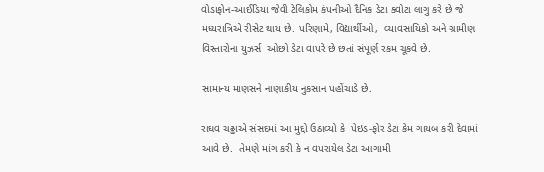વોડાફોન-આઈડિયા જેવી ટેલિકોમ કંપનીઓ દૈનિક ડેટા ક્વોટા લાગુ કરે છે જે મધ્યરાત્રિએ રીસેટ થાય છે. પરિણામે, વિદ્યાર્થીઓ,  વ્યાવસાયિકો અને ગ્રામીણ વિસ્તારોના યુઝર્સ  ઓછો ડેટા વાપરે છે છતાં સંપૂર્ણ રકમ ચૂકવે છે.

સામાન્ય માણસને નાણાકીય નુકસાન પહોંચાડે છે.

રાઘવ ચઢ્ઢાએ સંસદમાં આ મુદ્દો ઉઠાવ્યો કે  પેઇડ-ફોર ડેટા કેમ ગાયબ કરી દેવામાં આવે છે.  તેમણે માંગ કરી કે ન વપરાયેલ ડેટા આગામી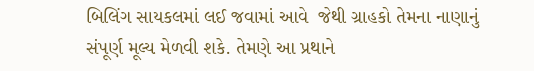બિલિંગ સાયકલમાં લઈ જવામાં આવે  જેથી ગ્રાહકો તેમના નાણાનું સંપૂર્ણ મૂલ્ય મેળવી શકે. તેમણે આ પ્રથાને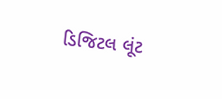ડિજિટલ લૂંટ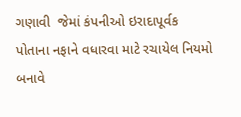ગણાવી  જેમાં કંપનીઓ ઇરાદાપૂર્વક પોતાના નફાને વધારવા માટે રચાયેલ નિયમો બનાવે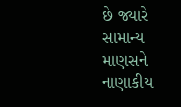છે જ્યારે સામાન્ય માણસને નાણાકીય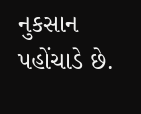નુકસાન પહોંચાડે છે.